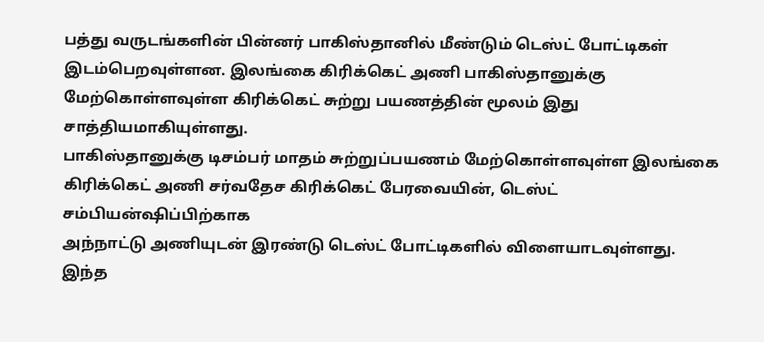பத்து வருடங்களின் பின்னர் பாகிஸ்தானில் மீண்டும் டெஸ்ட் போட்டிகள் இடம்பெறவுள்ளன. இலங்கை கிரிக்கெட் அணி பாகிஸ்தானுக்கு மேற்கொள்ளவுள்ள கிரிக்கெட் சுற்று பயணத்தின் மூலம் இது சாத்தியமாகியுள்ளது.
பாகிஸ்தானுக்கு டிசம்பர் மாதம் சுற்றுப்பயணம் மேற்கொள்ளவுள்ள இலங்கை
கிரிக்கெட் அணி சர்வதேச கிரிக்கெட் பேரவையின், டெஸ்ட் சம்பியன்ஷிப்பிற்காக
அந்நாட்டு அணியுடன் இரண்டு டெஸ்ட் போட்டிகளில் விளையாடவுள்ளது.
இந்த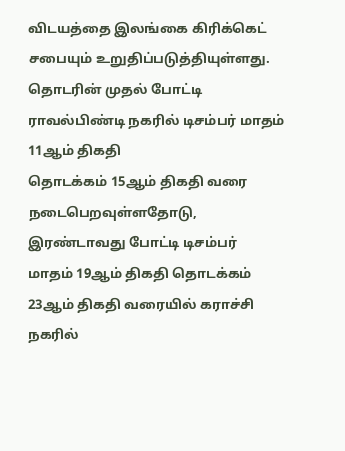விடயத்தை இலங்கை கிரிக்கெட் சபையும் உறுதிப்படுத்தியுள்ளது.
தொடரின் முதல் போட்டி ராவல்பிண்டி நகரில் டிசம்பர் மாதம் 11ஆம் திகதி
தொடக்கம் 15ஆம் திகதி வரை நடைபெறவுள்ளதோடு, இரண்டாவது போட்டி டிசம்பர்
மாதம் 19ஆம் திகதி தொடக்கம் 23ஆம் திகதி வரையில் கராச்சி நகரில்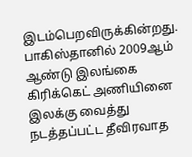இடம்பெறவிருக்கின்றது.
பாகிஸ்தானில் 2009ஆம் ஆண்டு இலங்கை கிரிக்கெட் அணியினை இலக்கு வைத்து
நடத்தப்பட்ட தீவிரவாத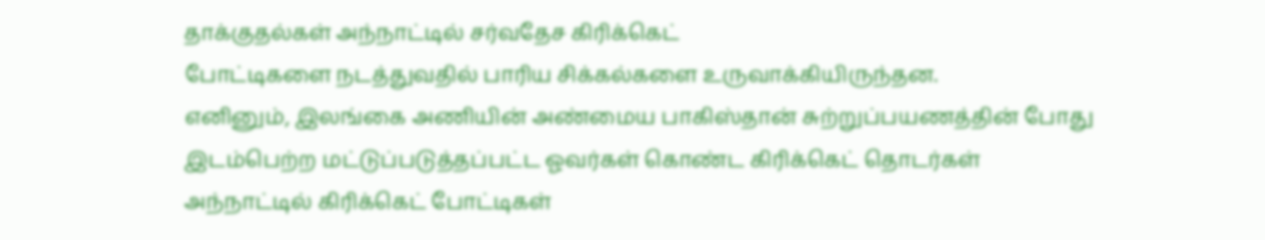தாக்குதல்கள் அந்நாட்டில் சர்வதேச கிரிக்கெட்
போட்டிகளை நடத்துவதில் பாரிய சிக்கல்களை உருவாக்கியிருந்தன.
எனினும், இலங்கை அணியின் அண்மைய பாகிஸ்தான் சுற்றுப்பயணத்தின் போது
இடம்பெற்ற மட்டுப்படுத்தப்பட்ட ஓவர்கள் கொண்ட கிரிக்கெட் தொடர்கள்
அந்நாட்டில் கிரிக்கெட் போட்டிகள்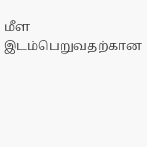மீள இடம்பெறுவதற்கான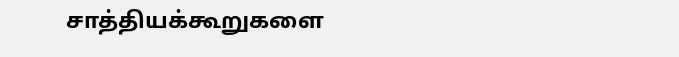சாத்தியக்கூறுகளை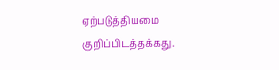ஏற்படுத்தியமை குறிப்பிடத்தக்கது.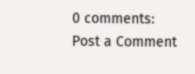0 comments:
Post a Comment